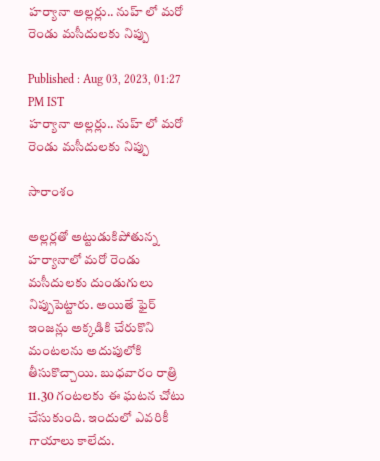హర్యానా అల్లర్లు.. నుహ్ లో మరో రెండు మసీదులకు నిప్పు

Published : Aug 03, 2023, 01:27 PM IST
హర్యానా అల్లర్లు.. నుహ్ లో మరో రెండు మసీదులకు నిప్పు

సారాంశం

అల్లర్లతో అట్టుడుకిపోతున్న హర్యానాలో మరో రెండు మసీదులకు దుండుగులు నిప్పుపెట్టారు. అయితే ఫైర్ ఇంజన్లు అక్కడికి చేరుకొని మంటలను అదుపులోకి తీసుకొచ్చాయి. బుధవారం రాత్రి 11.30 గంటలకు ఈ ఘటన చోటు చేసుకుంది. ఇందులో ఎవరికీ గాయాలు కాలేదు.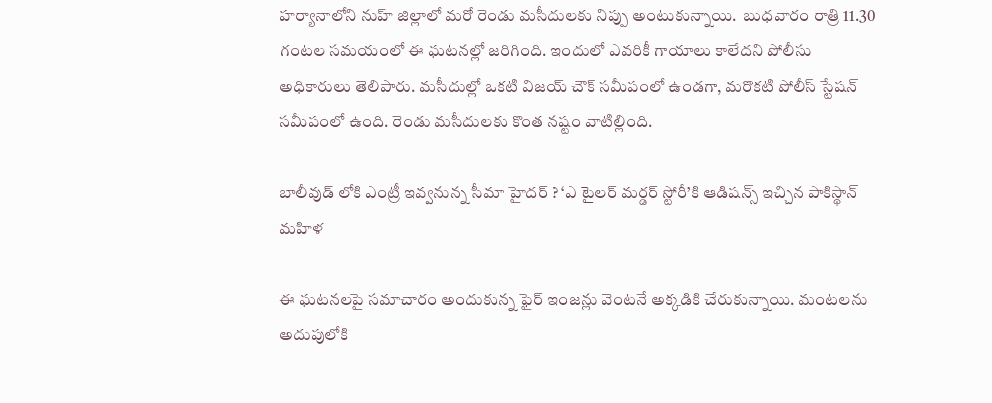హర్యానాలోని నుహ్ జిల్లాలో మరో రెండు మసీదులకు నిప్పు అంటుకున్నాయి.  బుధవారం రాత్రి 11.30 గంటల సమయంలో ఈ ఘటనల్లో జరిగింది. ఇందులో ఎవరికీ గాయాలు కాలేదని పోలీసు అధికారులు తెలిపారు. మసీదుల్లో ఒకటి విజయ్ చౌక్ సమీపంలో ఉండగా, మరొకటి పోలీస్ స్టేషన్ సమీపంలో ఉంది. రెండు మసీదులకు కొంత నష్టం వాటిల్లింది.

బాలీవుడ్ లోకి ఎంట్రీ ఇవ్వనున్న సీమా హైదర్ ? ‘ఎ టైలర్ మర్డర్ స్టోరీ’కి ఆడిషన్స్ ఇచ్చిన పాకిస్థాన్ మహిళ

ఈ ఘటనలపై సమాచారం అందుకున్న ఫైర్ ఇంజన్లు వెంటనే అక్కడికి చేరుకున్నాయి. మంటలను అదుపులోకి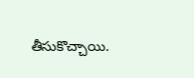తీసుకొచ్చాయి.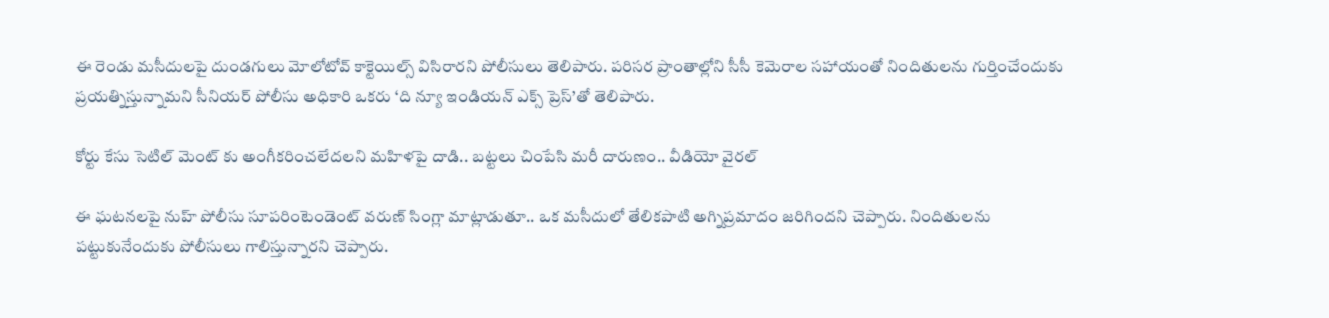ఈ రెండు మసీదులపై దుండగులు మోలోటోవ్ కాక్టెయిల్స్ విసిరారని పోలీసులు తెలిపారు. పరిసర ప్రాంతాల్లోని సీసీ కెమెరాల సహాయంతో నిందితులను గుర్తించేందుకు ప్రయత్నిస్తున్నామని సీనియర్ పోలీసు అధికారి ఒకరు ‘ది న్యూ ఇండియన్ ఎక్స్ ప్రెస్’తో తెలిపారు.

కోర్టు కేసు సెటిల్ మెంట్ కు అంగీకరించలేదలని మహిళపై దాడి.. బట్టలు చింపేసి మరీ దారుణం.. వీడియో వైరల్

ఈ ఘటనలపై నుహ్ పోలీసు సూపరింటెండెంట్ వరుణ్ సింగ్లా మాట్లాడుతూ.. ఒక మసీదులో తేలికపాటి అగ్నిప్రమాదం జరిగిందని చెప్పారు. నిందితులను పట్టుకునేందుకు పోలీసులు గాలిస్తున్నారని చెప్పారు.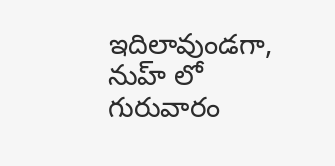ఇదిలావుండగా, నుహ్ లో గురువారం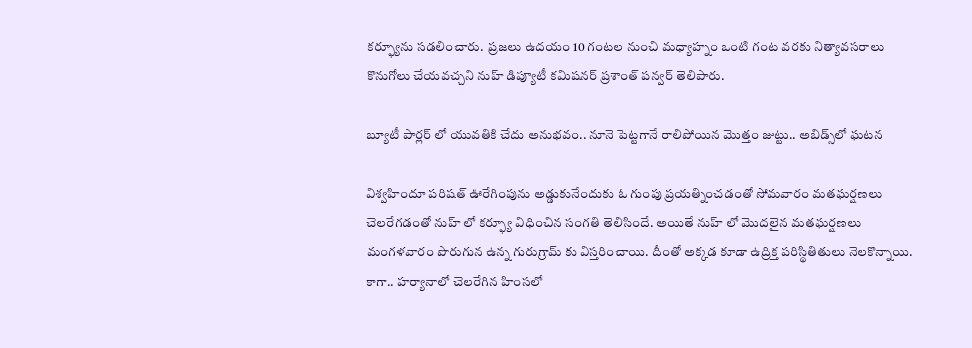కర్ఫ్యూను సడలించారు.  ప్రజలు ఉదయం 10 గంటల నుంచి మధ్యాహ్నం ఒంటి గంట వరకు నిత్యావసరాలు కొనుగోలు చేయవచ్చని నుహ్ డిప్యూటీ కమిషనర్ ప్రశాంత్ పన్వర్ తెలిపారు.

బ్యూటీ పార్లర్ లో యువతికి చేదు అనుభవం.. నూనె పెట్టగానే రాలిపోయిన మొత్తం జుట్టు.. అబిడ్స్‌లో ఘటన

విశ్వహిందూ పరిషత్ ఊరేగింపును అడ్డుకునేందుకు ఓ గుంపు ప్రయత్నించడంతో సోమవారం మతఘర్షణలు చెలరేగడంతో నుహ్ లో కర్ఫ్యూ విధించిన సంగతి తెలిసిందే. అయితే నుహ్ లో మొదలైన మతఘర్షణలు మంగళవారం పొరుగున ఉన్న గురుగ్రామ్ కు విస్తరించాయి. దీంతో అక్కడ కూడా ఉద్రిక్త పరిస్థితితులు నెలకొన్నాయి. కాగా.. హర్యానాలో చెలరేగిన హింసలో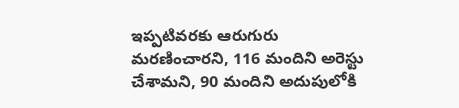ఇప్పటివరకు ఆరుగురు మరణించారని, 116 మందిని అరెస్టు చేశామని, 90 మందిని అదుపులోకి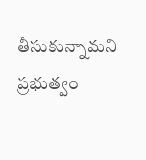తీసుకున్నామని ప్రభుత్వం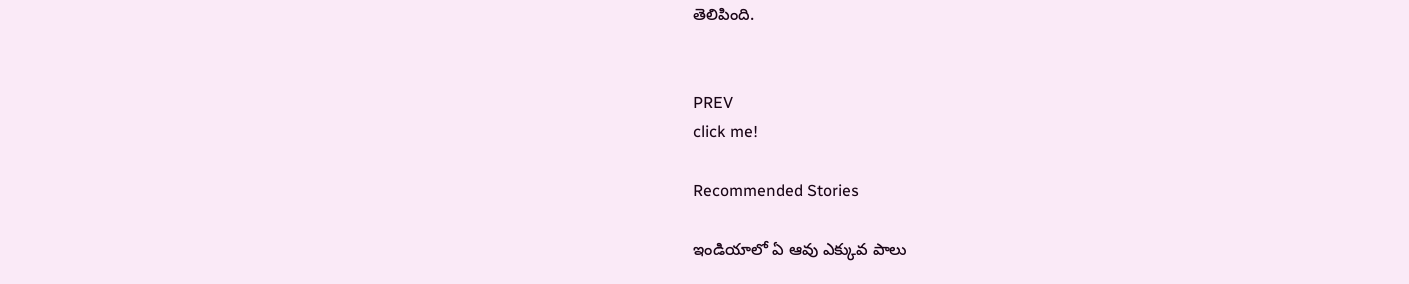తెలిపింది.


PREV
click me!

Recommended Stories

ఇండియాలో ఏ ఆవు ఎక్కువ పాలు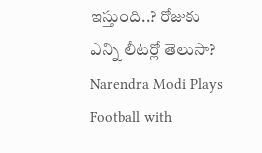ఇస్తుంది..? రోజుకు ఎన్ని లీటర్లో తెలుసా?
Narendra Modi Plays Football with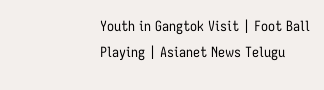Youth in Gangtok Visit | Foot Ball Playing | Asianet News Telugu